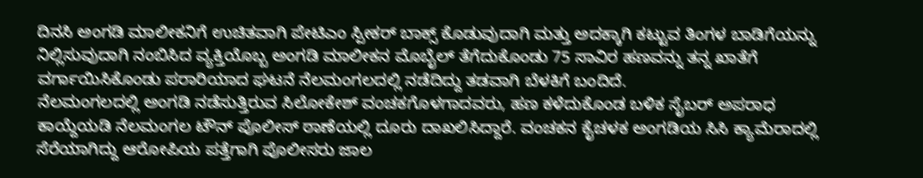ದಿನಸಿ ಅಂಗಡಿ ಮಾಲೀಕನಿಗೆ ಉಚಿತವಾಗಿ ಪೇಟಿಎಂ ಸ್ಪೀಕರ್ ಬಾಕ್ಸ್ ಕೊಡುವುದಾಗಿ ಮತ್ತು ಅದಕ್ಕಾಗಿ ಕಟ್ಟುವ ತಿಂಗಳ ಬಾಡಿಗೆಯನ್ನು ನಿಲ್ಲಿಸುವುದಾಗಿ ನಂಬಿಸಿದ ವ್ಯಕ್ತಿಯೊಬ್ಬ ಅಂಗಡಿ ಮಾಲೀಕನ ಮೊಬೈಲ್ ತೆಗೆದುಕೊಂಡು 75 ಸಾವಿರ ಹಣವನ್ನು ತನ್ನ ಖಾತೆಗೆ ವರ್ಗಾಯಿಸಿಕೊಂಡು ಪರಾರಿಯಾದ ಘಟನೆ ನೆಲಮಂಗಲದಲ್ಲಿ ನಡೆದಿದ್ದು ತಡವಾಗಿ ಬೆಳಕಿಗೆ ಬಂದಿದೆ.
ನೆಲಮಂಗಲದಲ್ಲಿ ಅಂಗಡಿ ನಡೆಸುತ್ತಿರುವ ಸಿಲೋಕೇಶ್ ವಂಚಕಗೊಳಗಾದವರು, ಹಣ ಕಳೆದುಕೊಂಡ ಬಳಿಕ ಸೈಬರ್ ಅಪರಾಧ ಕಾಯ್ದೆಯಡಿ ನೆಲಮಂಗಲ ಟೌನ್ ಪೊಲೀಸ್ ಠಾಣೆಯಲ್ಲಿ ದೂರು ದಾಖಲಿಸಿದ್ದಾರೆ. ವಂಚಕನ ಕೈಚಳಕ ಅಂಗಡಿಯ ಸಿಸಿ ಕ್ಯಾಮೆರಾದಲ್ಲಿ ಸೆರೆಯಾಗಿದ್ದು ಆರೋಪಿಯ ಪತ್ತೆಗಾಗಿ ಪೊಲೀಸರು ಜಾಲ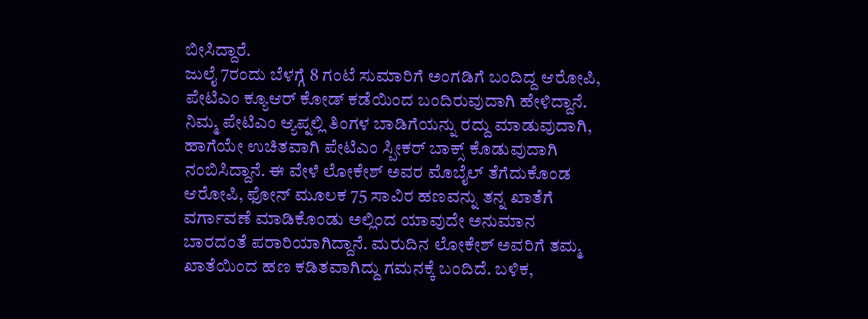ಬೀಸಿದ್ದಾರೆ.
ಜುಲೈ 7ರಂದು ಬೆಳಗ್ಗೆ 8 ಗಂಟೆ ಸುಮಾರಿಗೆ ಅಂಗಡಿಗೆ ಬಂದಿದ್ದ ಆರೋಪಿ, ಪೇಟಿಎಂ ಕ್ಯೂಆರ್ ಕೋಡ್ ಕಡೆಯಿಂದ ಬಂದಿರುವುದಾಗಿ ಹೇಳಿದ್ದಾನೆ. ನಿಮ್ಮ ಪೇಟಿಎಂ ಆ್ಯಪ್ನಲ್ಲಿ ತಿಂಗಳ ಬಾಡಿಗೆಯನ್ನು ರದ್ದು ಮಾಡುವುದಾಗಿ, ಹಾಗೆಯೇ ಉಚಿತವಾಗಿ ಪೇಟಿಎಂ ಸ್ಪೀಕರ್ ಬಾಕ್ಸ್ ಕೊಡುವುದಾಗಿ ನಂಬಿಸಿದ್ದಾನೆ. ಈ ವೇಳೆ ಲೋಕೇಶ್ ಅವರ ಮೊಬೈಲ್ ತೆಗೆದುಕೊಂಡ ಆರೋಪಿ, ಫೋನ್ ಮೂಲಕ 75 ಸಾವಿರ ಹಣವನ್ನು ತನ್ನ ಖಾತೆಗೆ ವರ್ಗಾವಣೆ ಮಾಡಿಕೊಂಡು ಅಲ್ಲಿಂದ ಯಾವುದೇ ಅನುಮಾನ ಬಾರದಂತೆ ಪರಾರಿಯಾಗಿದ್ದಾನೆ. ಮರುದಿನ ಲೋಕೇಶ್ ಅವರಿಗೆ ತಮ್ಮ ಖಾತೆಯಿಂದ ಹಣ ಕಡಿತವಾಗಿದ್ದು ಗಮನಕ್ಕೆ ಬಂದಿದೆ. ಬಳಿಕ,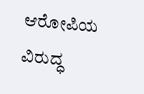ಆರೋಪಿಯ ವಿರುದ್ಧ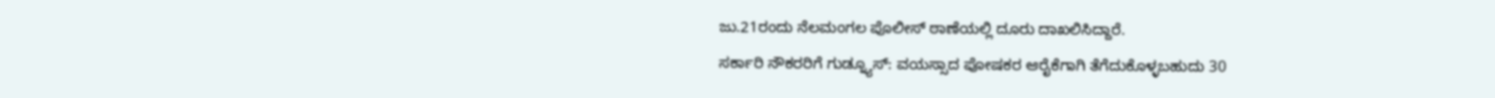ಜು.21ರಂದು ನೆಲಮಂಗಲ ಪೊಲೀಸ್ ಠಾಣೆಯಲ್ಲಿ ದೂರು ದಾಖಲಿಸಿದ್ದಾರೆ.
ಸರ್ಕಾರಿ ನೌಕರರಿಗೆ ಗುಡ್ನ್ಯೂಸ್: ವಯಸ್ಸಾದ ಪೋಷಕರ ಆರೈಕೆಗಾಗಿ ತೆಗೆದುಕೊಳ್ಳಬಹುದು 30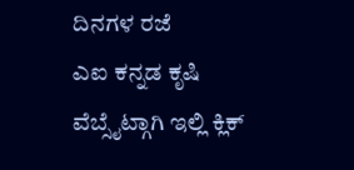ದಿನಗಳ ರಜೆ
ಎಐ ಕನ್ನಡ ಕೃಷಿ ವೆಬ್ಸೈಟ್ಗಾಗಿ ಇಲ್ಲಿ ಕ್ಲಿಕ್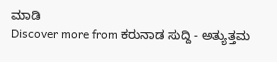ಮಾಡಿ
Discover more from ಕರುನಾಡ ಸುದ್ದಿ - ಅತ್ಯುತ್ತಮ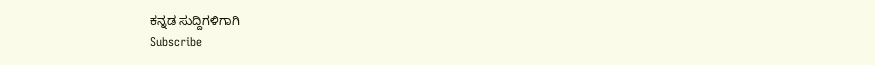ಕನ್ನಡ ಸುದ್ದಿಗಳಿಗಾಗಿ
Subscribe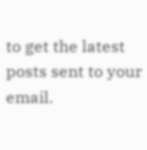to get the latest posts sent to your email.